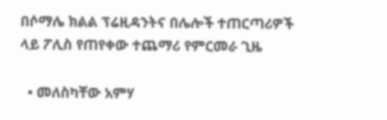በሶማሌ ክልል ፕሬዚዳንትና በሌሎች ተጠርጣሪዎች ላይ ፖሊስ የጠየቀው ተጨማሪ የምርመራ ጊዜ

  • መለስካቸው አምሃ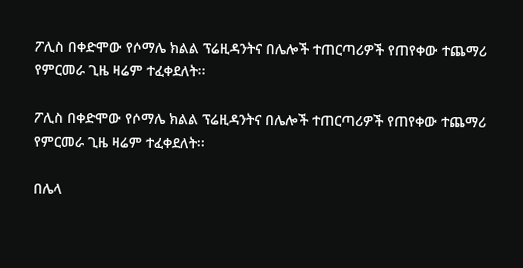ፖሊስ በቀድሞው የሶማሌ ክልል ፕሬዚዳንትና በሌሎች ተጠርጣሪዎች የጠየቀው ተጨማሪ የምርመራ ጊዜ ዛሬም ተፈቀደለት፡፡

ፖሊስ በቀድሞው የሶማሌ ክልል ፕሬዚዳንትና በሌሎች ተጠርጣሪዎች የጠየቀው ተጨማሪ የምርመራ ጊዜ ዛሬም ተፈቀደለት፡፡

በሌላ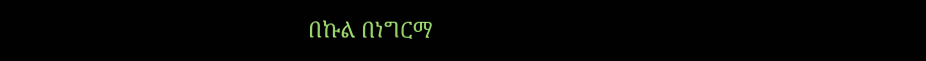በኩል በነግርማ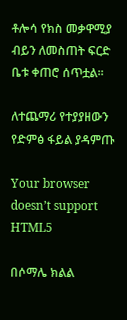ቶሎሳ የክስ መቃዋሚያ ብይን ለመስጠት ፍርድ ቤቱ ቀጠሮ ሰጥቷል፡፡

ለተጨማሪ የተያያዘውን የድምፅ ፋይል ያዳምጡ

Your browser doesn’t support HTML5

በሶማሌ ክልል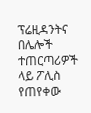ፕሬዚዳንትና በሌሎች ተጠርጣሪዎች ላይ ፖሊስ የጠየቀው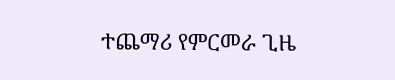ተጨማሪ የምርመራ ጊዜ